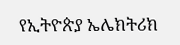የኢትዮጵያ ኤሌክትሪክ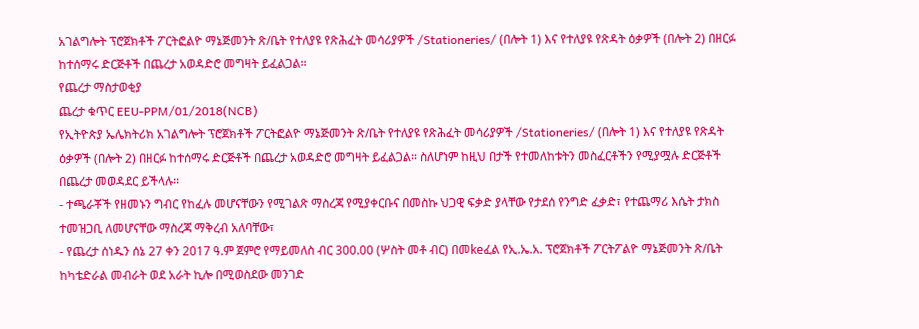አገልግሎት ፕሮጀክቶች ፖርትፎልዮ ማኔጅመንት ጽ/ቤት የተለያዩ የጽሕፈት መሳሪያዎች /Stationeries/ (በሎት 1) እና የተለያዩ የጽዳት ዕቃዎች (በሎት 2) በዘርፉ ከተሰማሩ ድርጅቶች በጨረታ አወዳድሮ መግዛት ይፈልጋል፡፡
የጨረታ ማስታወቂያ
ጨረታ ቁጥር EEU-PPM/01/2018(NCB)
የኢትዮጵያ ኤሌክትሪክ አገልግሎት ፕሮጀክቶች ፖርትፎልዮ ማኔጅመንት ጽ/ቤት የተለያዩ የጽሕፈት መሳሪያዎች /Stationeries/ (በሎት 1) እና የተለያዩ የጽዳት ዕቃዎች (በሎት 2) በዘርፉ ከተሰማሩ ድርጅቶች በጨረታ አወዳድሮ መግዛት ይፈልጋል፡፡ ስለሆነም ከዚህ በታች የተመለከቱትን መስፈርቶችን የሚያሟሉ ድርጅቶች በጨረታ መወዳደር ይችላሉ፡፡
- ተጫራቾች የዘመኑን ግብር የከፈሉ መሆናቸውን የሚገልጽ ማስረጃ የሚያቀርቡና በመስኩ ህጋዊ ፍቃድ ያላቸው የታደሰ የንግድ ፈቃድ፣ የተጨማሪ እሴት ታክስ ተመዝጋቢ ለመሆናቸው ማስረጃ ማቅረብ አለባቸው፣
- የጨረታ ሰነዱን ሰኔ 27 ቀን 2017 ዓ.ም ጀምሮ የማይመለስ ብር 300.00 (ሦስት መቶ ብር) በመkeፈል የኢ.ኤ.አ. ፕሮጀክቶች ፖርትፖልዮ ማኔጅመንት ጽ/ቤት ከካቴድራል መብራት ወደ አራት ኪሎ በሚወስደው መንገድ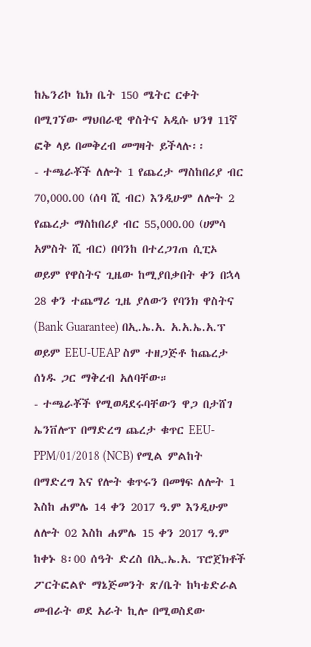ከኤንሪኮ ኬክ ቤት 150 ሜትር ርቀት በሚገኘው ማህበራዊ ዋስትና አዲሱ ህንፃ 11ኛ ፎቅ ላይ በመቅረብ መግዛት ይችላሉ፡፡
- ተጫራቾች ለሎት 1 የጨረታ ማስከበሪያ ብር 70,000.00 (ሰባ ሺ ብር) እንዲሁም ለሎት 2 የጨረታ ማስከበሪያ ብር 55,000.00 (ሀምሳ አምስት ሺ ብር) በባንከ በተረጋገጠ ሲፒኦ ወይም የዋስትና ጊዜው ከሚያበቃበት ቀን በኋላ 28 ቀን ተጨማሪ ጊዜ ያለውን የባንክ ዋስትና (Bank Guarantee) በኢ.ኤ.አ. አ.አ.ኤ.አ.ፕ ወይም EEU-UEAP ስም ተዘጋጅቶ ከጨረታ ሰነዱ ጋር ማቅረብ አለባቸው።
- ተጫራቾች የሚወዳደሩባቸውን ዋጋ በታሸገ ኤንቨሎፕ በማድረግ ጨረታ ቁጥር EEU-PPM/01/2018 (NCB) የሚል ምልከት በማድረግ እና የሎት ቁጥሩን በመፃፍ ለሎት 1 እስከ ሐምሌ 14 ቀን 2017 ዓ.ም እንዲሁም ለሎት 02 እስከ ሐምሌ 15 ቀን 2017 ዓ.ም ከቀኑ 8፡00 ሰዓት ድረስ በኢ.ኤ.አ. ፕሮጀክቶች ፖርትፎልዮ ማኔጅመንት ጽ/ቤት ከካቴድራል መብራት ወደ አራት ኪሎ በሚወስደው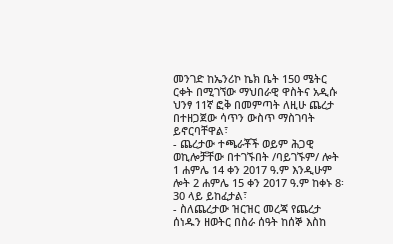መንገድ ከኤንሪኮ ኬክ ቤት 150 ሜትር ርቀት በሚገኘው ማህበራዊ ዋስትና አዲሱ ህንፃ 11ኛ ፎቅ በመምጣት ለዚሁ ጨረታ በተዘጋጀው ሳጥን ውስጥ ማስገባት ይኖርባቸዋል፣
- ጨረታው ተጫራቾች ወይም ሕጋዊ ወኪሎቻቸው በተገኙበት /ባይገኙም/ ሎት 1 ሐምሌ 14 ቀን 2017 ዓ.ም እንዲሁም ሎት 2 ሐምሌ 15 ቀን 2017 ዓ.ም ከቀኑ 8፡30 ላይ ይከፈታል፣
- ስለጨረታው ዝርዝር መረጃ የጨረታ ሰነዱን ዘወትር በስራ ሰዓት ከሰኞ እስከ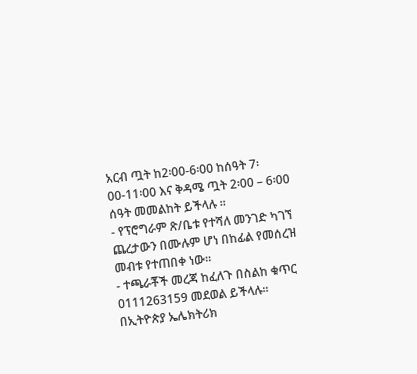አርብ ጧት ከ2፡00-6፡00 ከሰዓት 7፡00-11፡00 እና ቅዳሜ ጧት 2፡00 – 6፡00 ሰዓት መመልከት ይችላሉ ፡፡
- የፕሮግራም ጽ/ቤቱ የተሻለ መንገድ ካገኘ ጨረታውን በሙሉም ሆነ በከፊል የመሰረዝ መብቱ የተጠበቀ ነው።
- ተጫራቾች መረጃ ከፈለጉ በስልከ ቁጥር 0111263159 መደወል ይችላሉ፡፡
በኢትዮጵያ ኤሌክትሪክ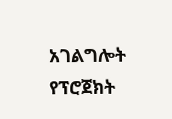አገልግሎት የፕሮጀክት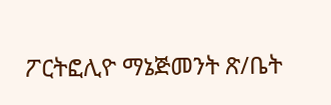ፖርትፎሊዮ ማኔጅመንት ጽ/ቤት